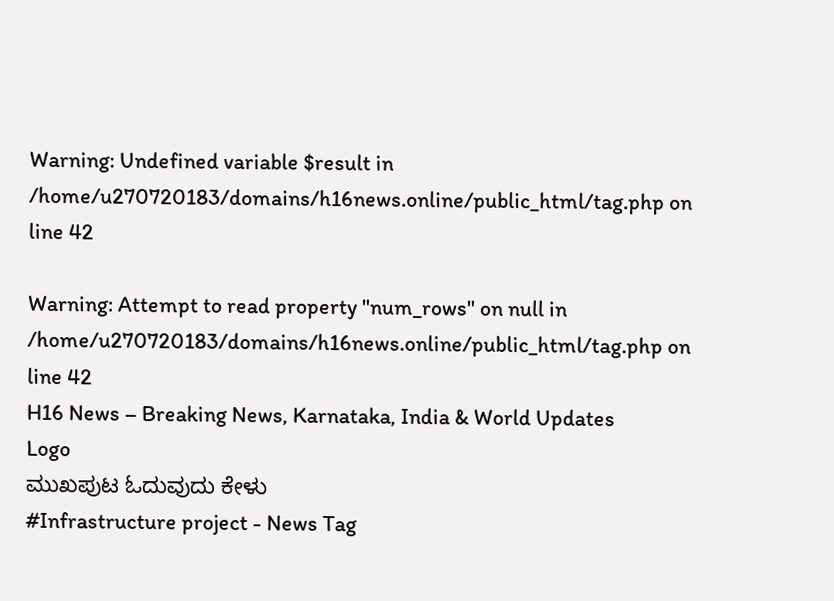Warning: Undefined variable $result in /home/u270720183/domains/h16news.online/public_html/tag.php on line 42

Warning: Attempt to read property "num_rows" on null in /home/u270720183/domains/h16news.online/public_html/tag.php on line 42
H16 News – Breaking News, Karnataka, India & World Updates
Logo
ಮುಖಪುಟ ಓದುವುದು ಕೇಳು
#Infrastructure project - News Tag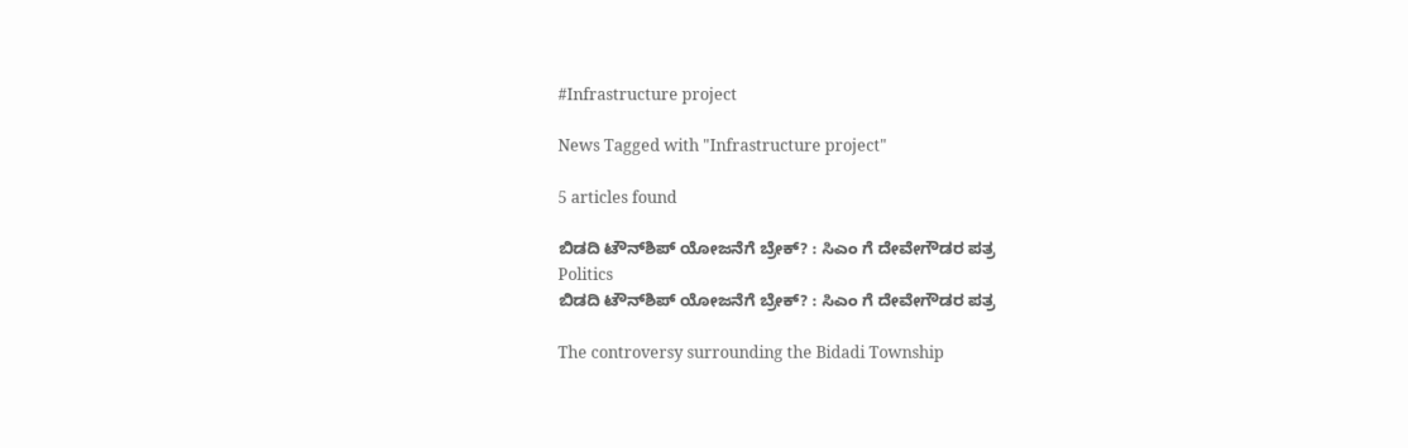#Infrastructure project

News Tagged with "Infrastructure project"

5 articles found

ಬಿಡದಿ ಟೌನ್‌ಶಿಪ್ ಯೋಜನೆಗೆ ಬ್ರೇಕ್? : ಸಿಎಂ ಗೆ ದೇವೇಗೌಡರ ಪತ್ರ
Politics
ಬಿಡದಿ ಟೌನ್‌ಶಿಪ್ ಯೋಜನೆಗೆ ಬ್ರೇಕ್? : ಸಿಎಂ ಗೆ ದೇವೇಗೌಡರ ಪತ್ರ

The controversy surrounding the Bidadi Township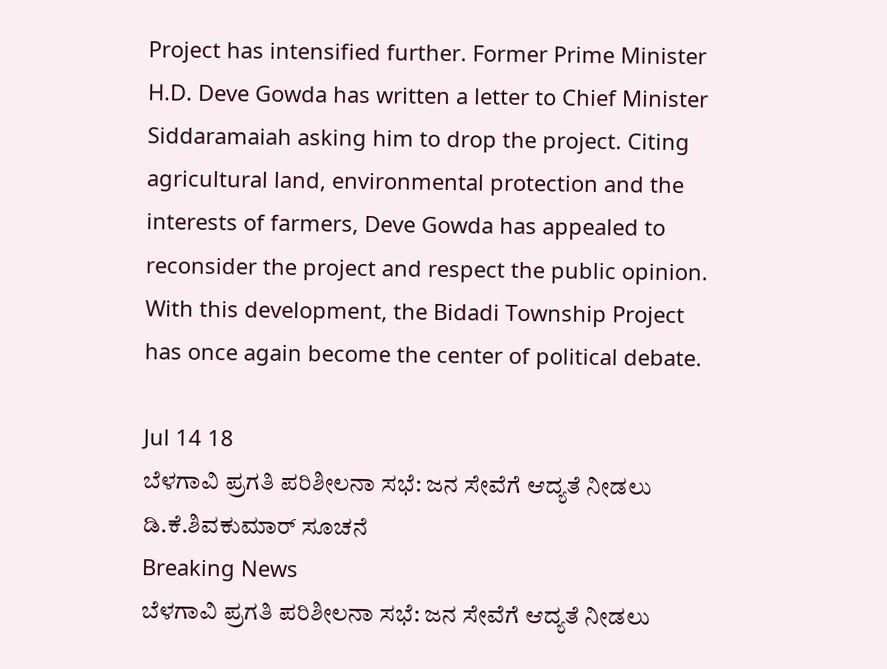Project has intensified further. Former Prime Minister H.D. Deve Gowda has written a letter to Chief Minister Siddaramaiah asking him to drop the project. Citing agricultural land, environmental protection and the interests of farmers, Deve Gowda has appealed to reconsider the project and respect the public opinion. With this development, the Bidadi Township Project has once again become the center of political debate.

Jul 14 18
ಬೆಳಗಾವಿ ಪ್ರಗತಿ ಪರಿಶೀಲನಾ ಸಭೆ: ಜನ ಸೇವೆಗೆ ಆದ್ಯತೆ ನೀಡಲು ಡಿ.ಕೆ.ಶಿವಕುಮಾರ್ ಸೂಚನೆ
Breaking News
ಬೆಳಗಾವಿ ಪ್ರಗತಿ ಪರಿಶೀಲನಾ ಸಭೆ: ಜನ ಸೇವೆಗೆ ಆದ್ಯತೆ ನೀಡಲು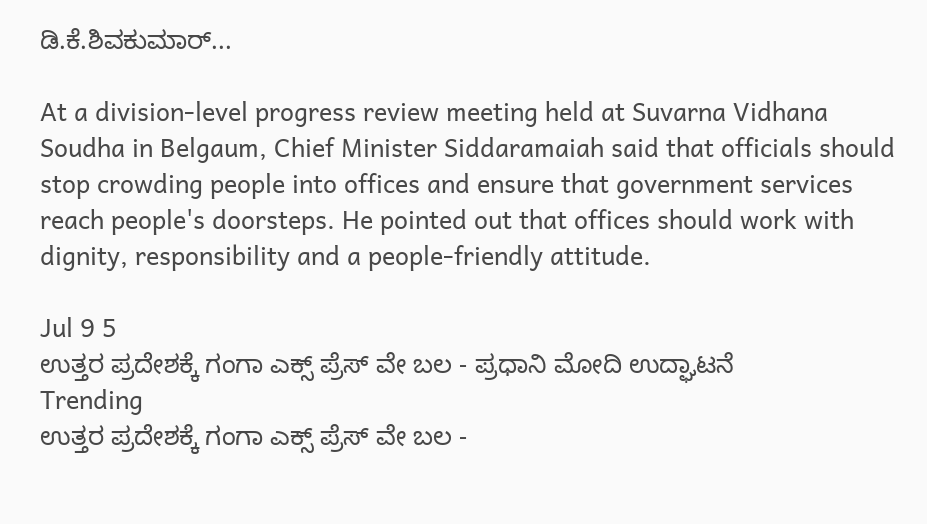ಡಿ.ಕೆ.ಶಿವಕುಮಾರ್...

At a division-level progress review meeting held at Suvarna Vidhana Soudha in Belgaum, Chief Minister Siddaramaiah said that officials should stop crowding people into offices and ensure that government services reach people's doorsteps. He pointed out that offices should work with dignity, responsibility and a people-friendly attitude.

Jul 9 5
ಉತ್ತರ ಪ್ರದೇಶಕ್ಕೆ ಗಂಗಾ ಎಕ್ಸ್ ಪ್ರೆಸ್ ವೇ ಬಲ - ಪ್ರಧಾನಿ ಮೋದಿ ಉದ್ಘಾಟನೆ
Trending
ಉತ್ತರ ಪ್ರದೇಶಕ್ಕೆ ಗಂಗಾ ಎಕ್ಸ್ ಪ್ರೆಸ್ ವೇ ಬಲ -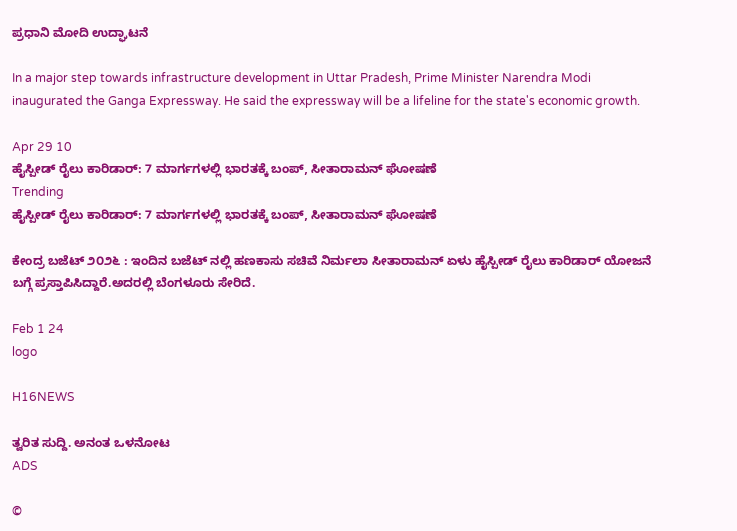ಪ್ರಧಾನಿ ಮೋದಿ ಉದ್ಘಾಟನೆ

In a major step towards infrastructure development in Uttar Pradesh, Prime Minister Narendra Modi inaugurated the Ganga Expressway. He said the expressway will be a lifeline for the state's economic growth.

Apr 29 10
ಹೈಸ್ಪೀಡ್ ರೈಲು ಕಾರಿಡಾರ್: 7 ಮಾರ್ಗಗಳಲ್ಲಿ ಭಾರತಕ್ಕೆ ಬಂಪ್, ಸೀತಾರಾಮನ್ ಘೋಷಣೆ
Trending
ಹೈಸ್ಪೀಡ್ ರೈಲು ಕಾರಿಡಾರ್: 7 ಮಾರ್ಗಗಳಲ್ಲಿ ಭಾರತಕ್ಕೆ ಬಂಪ್, ಸೀತಾರಾಮನ್ ಘೋಷಣೆ

ಕೇಂದ್ರ ಬಜೆಟ್ ೨೦೨೬ : ಇಂದಿನ ಬಜೆಟ್ ನಲ್ಲಿ ಹಣಕಾಸು ಸಚಿವೆ ನಿರ್ಮಲಾ ಸೀತಾರಾಮನ್ ಏಳು ಹೈಸ್ಪೀಡ್ ರೈಲು ಕಾರಿಡಾರ್ ಯೋಜನೆ ಬಗ್ಗೆ ಪ್ರಸ್ತಾಪಿಸಿದ್ದಾರೆ.ಅದರಲ್ಲಿ ಬೆಂಗಳೂರು ಸೇರಿದೆ.

Feb 1 24
logo

H16NEWS

ತ್ವರಿತ ಸುದ್ದಿ. ಅನಂತ ಒಳನೋಟ
ADS

©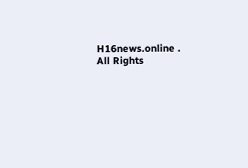H16news.online . All Rights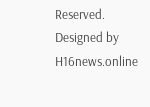Reserved. Designed by H16news.online